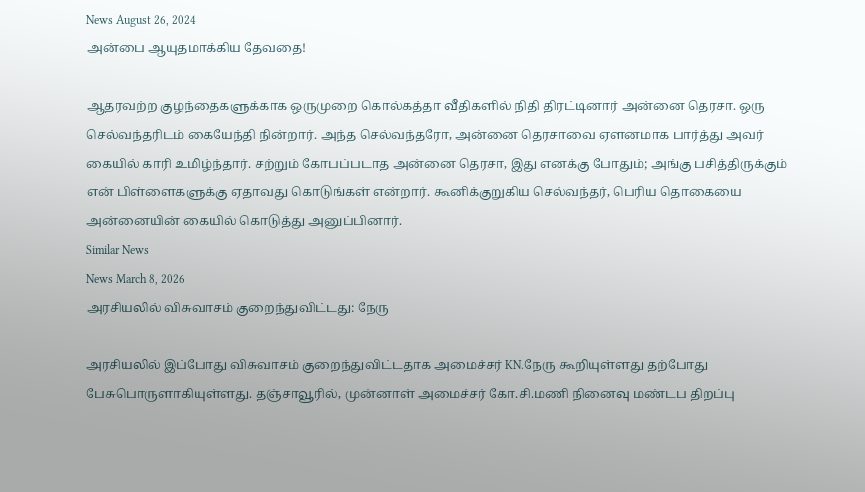News August 26, 2024
அன்பை ஆயுதமாக்கிய தேவதை!

ஆதரவற்ற குழந்தைகளுக்காக ஒருமுறை கொல்கத்தா வீதிகளில் நிதி திரட்டினார் அன்னை தெரசா. ஒரு செல்வந்தரிடம் கையேந்தி நின்றார். அந்த செல்வந்தரோ, அன்னை தெரசாவை ஏளனமாக பார்த்து அவர் கையில் காரி உமிழ்ந்தார். சற்றும் கோபப்படாத அன்னை தெரசா, இது எனக்கு போதும்; அங்கு பசித்திருக்கும் என் பிள்ளைகளுக்கு ஏதாவது கொடுங்கள் என்றார். கூனிக்குறுகிய செல்வந்தர், பெரிய தொகையை அன்னையின் கையில் கொடுத்து அனுப்பினார்.
Similar News
News March 8, 2026
அரசியலில் விசுவாசம் குறைந்துவிட்டது: நேரு

அரசியலில் இப்போது விசுவாசம் குறைந்துவிட்டதாக அமைச்சர் KN.நேரு கூறியுள்ளது தற்போது பேசுபொருளாகியுள்ளது. தஞ்சாவூரில், முன்னாள் அமைச்சர் கோ.சி.மணி நினைவு மண்டப திறப்பு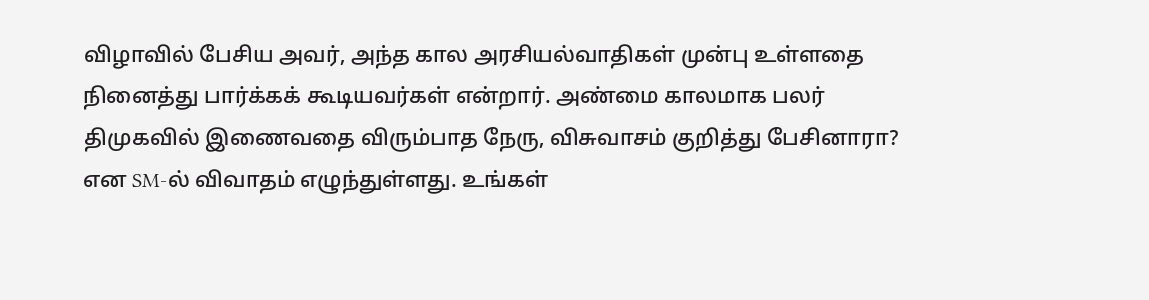விழாவில் பேசிய அவர், அந்த கால அரசியல்வாதிகள் முன்பு உள்ளதை நினைத்து பார்க்கக் கூடியவர்கள் என்றார். அண்மை காலமாக பலர் திமுகவில் இணைவதை விரும்பாத நேரு, விசுவாசம் குறித்து பேசினாரா? என SM-ல் விவாதம் எழுந்துள்ளது. உங்கள்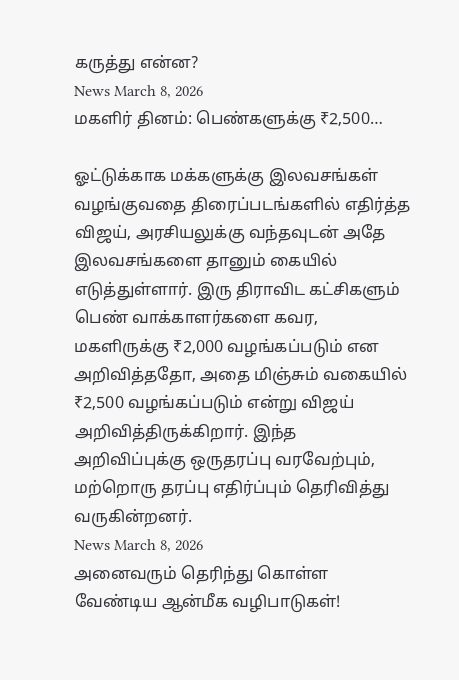கருத்து என்ன?
News March 8, 2026
மகளிர் தினம்: பெண்களுக்கு ₹2,500…

ஓட்டுக்காக மக்களுக்கு இலவசங்கள் வழங்குவதை திரைப்படங்களில் எதிர்த்த விஜய், அரசியலுக்கு வந்தவுடன் அதே இலவசங்களை தானும் கையில் எடுத்துள்ளார். இரு திராவிட கட்சிகளும் பெண் வாக்காளர்களை கவர, மகளிருக்கு ₹2,000 வழங்கப்படும் என அறிவித்ததோ, அதை மிஞ்சும் வகையில் ₹2,500 வழங்கப்படும் என்று விஜய் அறிவித்திருக்கிறார். இந்த அறிவிப்புக்கு ஒருதரப்பு வரவேற்பும், மற்றொரு தரப்பு எதிர்ப்பும் தெரிவித்து வருகின்றனர்.
News March 8, 2026
அனைவரும் தெரிந்து கொள்ள வேண்டிய ஆன்மீக வழிபாடுகள்!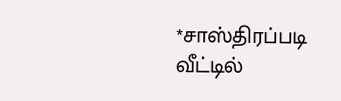*சாஸ்திரப்படி வீட்டில்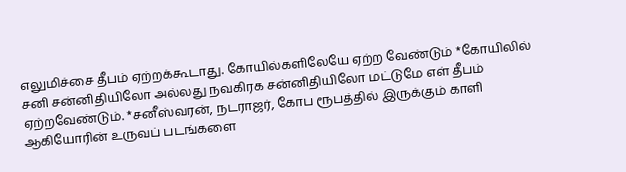எலுமிச்சை தீபம் ஏற்றக்கூடாது. கோயில்களிலேயே ஏற்ற வேண்டும் *கோயிலில் சனி சன்னிதியிலோ அல்லது நவகிரக சன்னிதியிலோ மட்டுமே எள் தீபம் ஏற்றவேண்டும். *சனீஸ்வரன், நடராஜர், கோப ரூபத்தில் இருக்கும் காளி ஆகியோரின் உருவப் படங்களை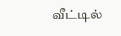வீட்டில்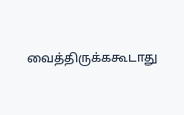வைத்திருக்ககூடாது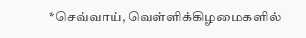*செவ்வாய், வெள்ளிக்கிழமைகளில்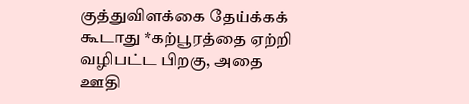குத்துவிளக்கை தேய்க்கக் கூடாது *கற்பூரத்தை ஏற்றி வழிபட்ட பிறகு, அதை ஊதி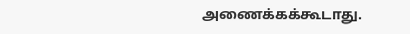அணைக்கக்கூடாது.